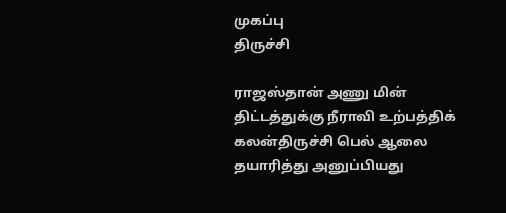முகப்பு
திருச்சி

ராஜஸ்தான் அணு மின் திட்டத்துக்கு நீராவி உற்பத்திக் கலன்திருச்சி பெல் ஆலை தயாரித்து அனுப்பியது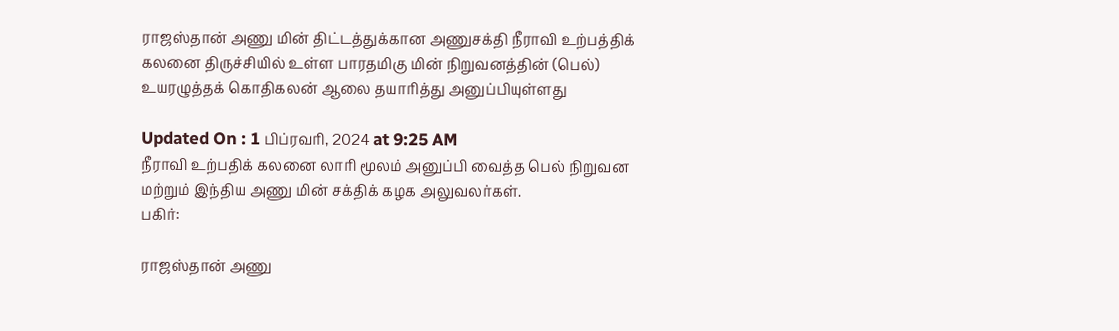ராஜஸ்தான் அணு மின் திட்டத்துக்கான அணுசக்தி நீராவி உற்பத்திக் கலனை திருச்சியில் உள்ள பாரதமிகு மின் நிறுவனத்தின் (பெல்) உயரழுத்தக் கொதிகலன் ஆலை தயாரித்து அனுப்பியுள்ளது

Updated On : 1 பிப்ரவரி, 2024 at 9:25 AM
நீராவி உற்பதிக் கலனை லாரி மூலம் அனுப்பி வைத்த பெல் நிறுவன மற்றும் இந்திய அணு மின் சக்திக் கழக அலுவலர்கள்.
பகிர்:

ராஜஸ்தான் அணு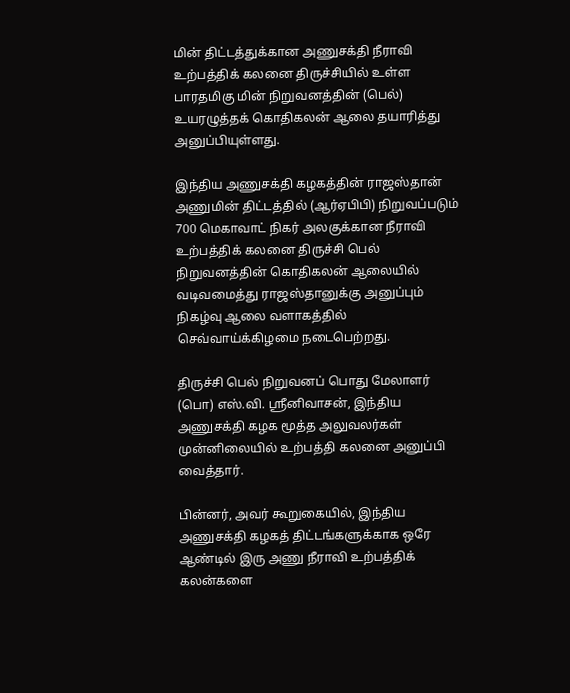மின் திட்டத்துக்கான அணுசக்தி நீராவி உற்பத்திக் கலனை திருச்சியில் உள்ள பாரதமிகு மின் நிறுவனத்தின் (பெல்) உயரழுத்தக் கொதிகலன் ஆலை தயாரித்து அனுப்பியுள்ளது.

இந்திய அணுசக்தி கழகத்தின் ராஜஸ்தான் அணுமின் திட்டத்தில் (ஆர்ஏபிபி) நிறுவப்படும் 700 மெகாவாட் நிகர் அலகுக்கான நீராவி உற்பத்திக் கலனை திருச்சி பெல் நிறுவனத்தின் கொதிகலன் ஆலையில் வடிவமைத்து ராஜஸ்தானுக்கு அனுப்பும் நிகழ்வு ஆலை வளாகத்தில் செவ்வாய்க்கிழமை நடைபெற்றது.

திருச்சி பெல் நிறுவனப் பொது மேலாளர் (பொ) எஸ்.வி. ஸ்ரீனிவாசன், இந்திய அணுசக்தி கழக மூத்த அலுவலர்கள் முன்னிலையில் உற்பத்தி கலனை அனுப்பி வைத்தார்.

பின்னர், அவர் கூறுகையில், இந்திய அணுசக்தி கழகத் திட்டங்களுக்காக ஒரே ஆண்டில் இரு அணு நீராவி உற்பத்திக் கலன்களை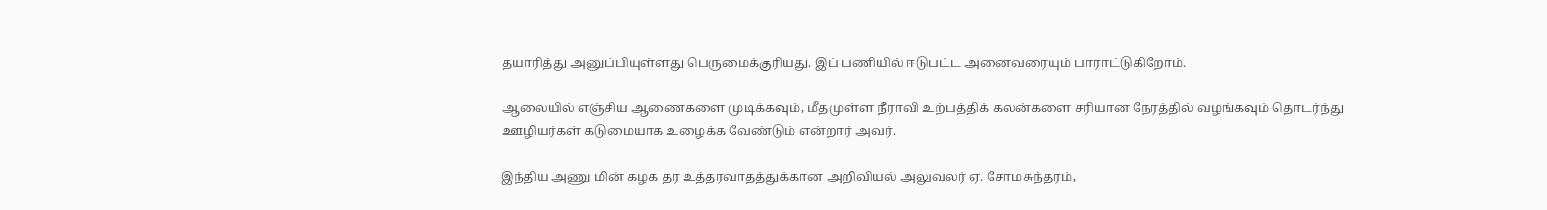தயாரித்து அனுப்பியுள்ளது பெருமைக்குரியது. இப் பணியில் ஈடுபட்ட அனைவரையும் பாராட்டுகிறோம்.

ஆலையில் எஞ்சிய ஆணைகளை முடிக்கவும், மீதமுள்ள நீராவி உற்பத்திக் கலன்களை சரியான நேரத்தில் வழங்கவும் தொடர்ந்து ஊழியர்கள் கடுமையாக உழைக்க வேண்டும் என்றார் அவர்.

இந்திய அணு மின் கழக தர உத்தரவாதத்துக்கான அறிவியல் அலுவலர் ஏ. சோமசுந்தரம்,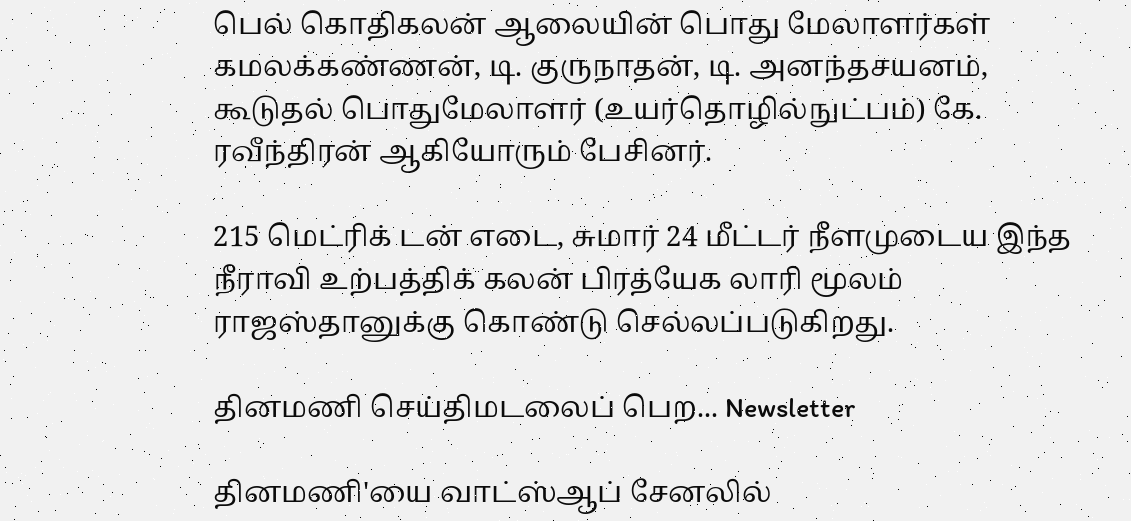பெல் கொதிகலன் ஆலையின் பொது மேலாளர்கள் கமலக்கண்ணன், டி. குருநாதன், டி. அனந்தசயனம், கூடுதல் பொதுமேலாளர் (உயர்தொழில்நுட்பம்) கே. ரவீந்திரன் ஆகியோரும் பேசினர்.

215 மெட்ரிக் டன் எடை, சுமார் 24 மீட்டர் நீளமுடைய இந்த நீராவி உற்பத்திக் கலன் பிரத்யேக லாரி மூலம் ராஜஸ்தானுக்கு கொண்டு செல்லப்படுகிறது.

தினமணி செய்திமடலைப் பெற... Newsletter

தினமணி'யை வாட்ஸ்ஆப் சேனலில்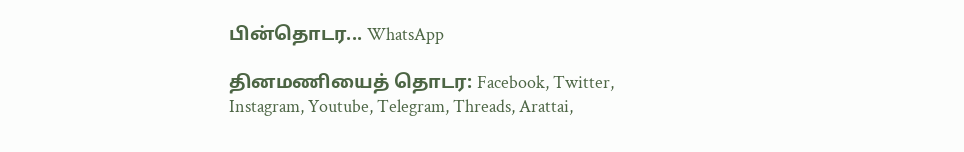பின்தொடர... WhatsApp

தினமணியைத் தொடர: Facebook, Twitter, Instagram, Youtube, Telegram, Threads, Arattai,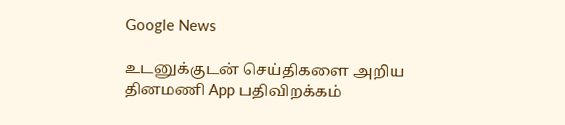Google News

உடனுக்குடன் செய்திகளை அறிய தினமணி App பதிவிறக்கம்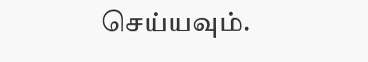செய்யவும்.